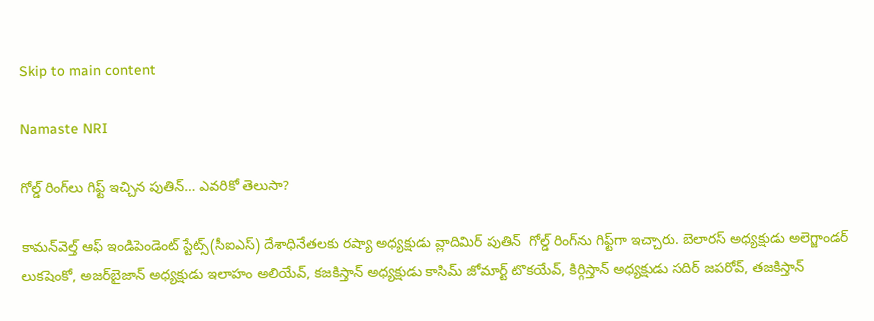Skip to main content

Namaste NRI

గోల్డ్ రింగ్‌లు గిఫ్ట్ ఇచ్చిన పుతిన్… ఎవరికో తెలుసా?

కామ‌న్‌వెల్త్ ఆఫ్ ఇండిపెండెంట్ స్టేట్స్‌(సీఐఎస్) దేశాధినేత‌ల‌కు ర‌ష్యా అధ్య‌క్షుడు వ్లాదిమిర్ పుతిన్‌  గోల్డ్ రింగ్‌ను గిఫ్ట్‌గా ఇచ్చారు. బెలార‌స్ అధ్య‌క్షుడు అలెగ్జాండ‌ర్ లుక‌షెంకో, అజ‌ర్‌బైజాన్ అధ్య‌క్షుడు ఇలాహం అలియేవ్‌, క‌జ‌కిస్తాన్ అధ్య‌క్షుడు కాసిమ్ జోమార్ట్ టొక‌యేవ్‌, కిర్గిస్తాన్ అధ్య‌క్షుడు స‌దిర్ జప‌రోవ్‌, త‌జ‌కిస్తాన్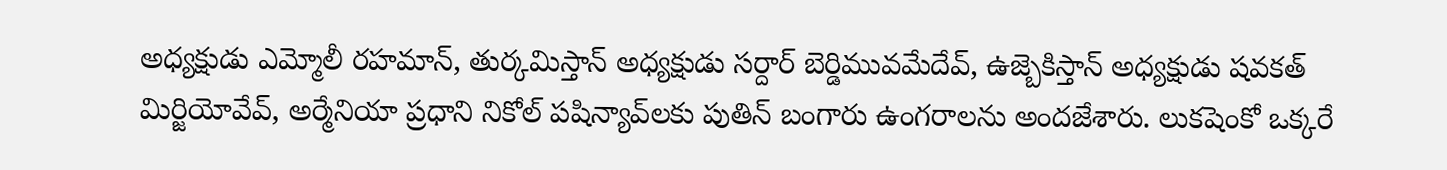అధ్య‌క్షుడు ఎమ్మోలీ ర‌హ‌మాన్‌, తుర్క‌మిస్తాన్ అధ్య‌క్షుడు స‌ర్దార్ బెర్డిమువ‌మేదేవ్‌, ఉజ్బెకిస్తాన్ అధ్య‌క్షుడు ష‌వ‌క‌త్ మిర్జియోవేవ్‌, అర్మేనియా ప్ర‌ధాని నికోల్ ప‌షిన్యావ్‌లకు పుతిన్ బంగారు ఉంగ‌రాల‌ను అంద‌జేశారు. లుక‌షెంకో ఒక్క‌రే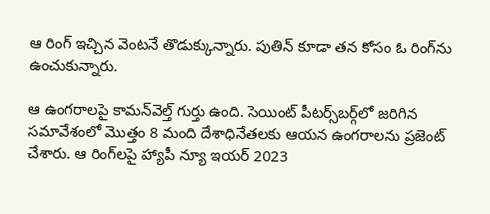ఆ రింగ్ ఇచ్చిన వెంట‌నే తొడుక్కున్నారు. పుతిన్ కూడా త‌న కోసం ఓ రింగ్‌ను ఉంచుకున్నారు.

ఆ ఉంగ‌రాల‌పై కామ‌న్‌వెల్త్ గుర్తు ఉంది. సెయింట్ పీట‌ర్స్‌బ‌ర్గ్‌లో జ‌రిగిన స‌మావేశంలో మొత్తం 8 మంది దేశాధినేత‌ల‌కు ఆయ‌న ఉంగ‌రాల‌ను ప్ర‌జెంట్ చేశారు. ఆ రింగ్‌ల‌పై హ్యాపీ న్యూ ఇయ‌ర్ 2023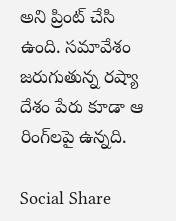అని ప్రింట్ చేసి ఉంది. స‌మావేశం జ‌రుగుతున్న ర‌ష్యా దేశం పేరు కూడా ఆ రింగ్‌ల‌పై ఉన్న‌ది.

Social Share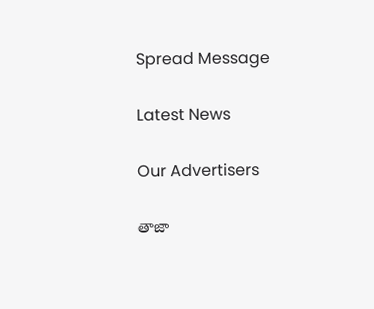Spread Message

Latest News

Our Advertisers

తాజా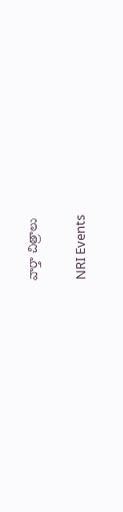వార్తా చిత్రాలు

NRI Events